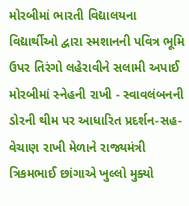મોરબીમાં ભારતી વિદ્યાલયના વિદ્યાર્થીઓ દ્વારા સ્મશાનની પવિત્ર ભૂમિ ઉપર તિરંગો લહેરાવીને સલામી અપાઈ મોરબીમાં સ્નેહની રાખી - સ્વાવલંબનની ડોરની થીમ પર આધારિત પ્રદર્શન-સહ-વેચાણ રાખી મેળાને રાજ્યમંત્રી ત્રિકમભાઈ છાંગાએ ખુલ્લો મુક્યો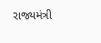રાજ્યમંત્રી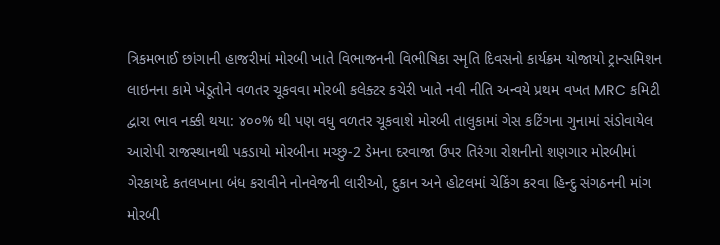ત્રિકમભાઈ છાંગાની હાજરીમાં મોરબી ખાતે વિભાજનની વિભીષિકા સ્મૃતિ દિવસનો કાર્યક્રમ યોજાયો ટ્રાન્સમિશન લાઇનના કામે ખેડૂતોને વળતર ચૂકવવા મોરબી કલેક્ટર કચેરી ખાતે નવી નીતિ અન્વયે પ્રથમ વખત MRC કમિટી દ્વારા ભાવ નક્કી થયા: ૪૦૦% થી પણ વધુ વળતર ચૂકવાશે મોરબી તાલુકામાં ગેસ કટિંગના ગુનામાં સંડોવાયેલ આરોપી રાજસ્થાનથી પકડાયો મોરબીના મચ્છુ-2 ડેમના દરવાજા ઉપર તિરંગા રોશનીનો શણગાર મોરબીમાં ગેરકાયદે કતલખાના બંધ કરાવીને નોનવેજની લારીઓ, દુકાન અને હોટલમાં ચેકિંગ કરવા હિન્દુ સંગઠનની માંગ મોરબી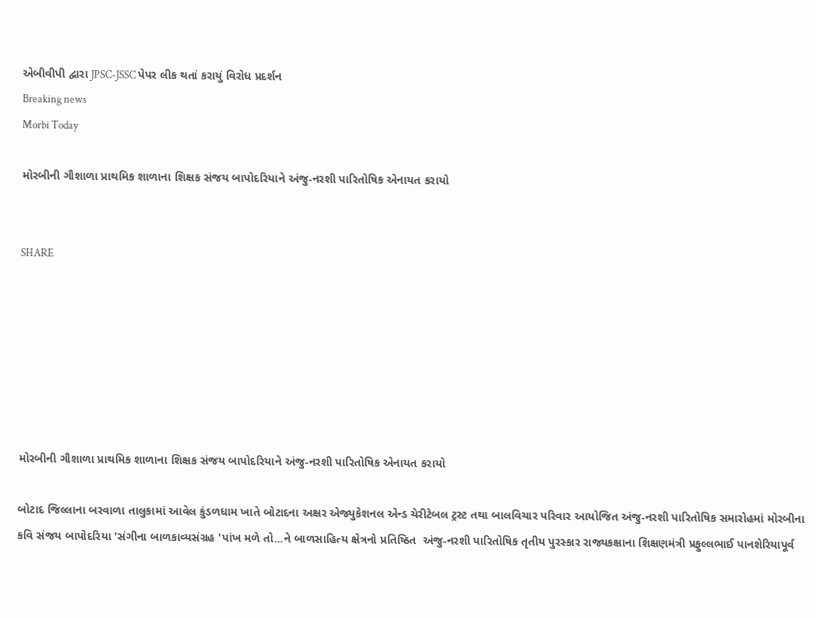એબીવીપી દ્વારા JPSC-JSSC પેપર લીક થતાં કરાયું વિરોધ પ્રદર્શન
Breaking news
Morbi Today

મોરબીની ગૌશાળા પ્રાથમિક શાળાના શિક્ષક સંજય બાપોદરિયાને અંજુ-નરશી પારિતોષિક એનાયત કરાયો


SHARE







મોરબીની ગૌશાળા પ્રાથમિક શાળાના શિક્ષક સંજય બાપોદરિયાને અંજુ-નરશી પારિતોષિક એનાયત કરાયો

બોટાદ જિલ્લાના બરવાળા તાલુકામાં આવેલ કુંડળધામ ખાતે બોટાદના અક્ષર એજ્યુકેશનલ એન્ડ ચેરીટેબલ ટ્રસ્ટ તથા બાલવિચાર પરિવાર આયોજિત અંજુ-નરશી પારિતોષિક સમારોહમાં મોરબીના કવિ સંજય બાપોદરિયા 'સંગીના બાળકાવ્યસંગ્રહ 'પાંખ મળે તો...ને બાળસાહિત્ય ક્ષેત્રનો પ્રતિષ્ઠિત  અંજુ-નરશી પારિતોષિક તૃતીય પુરસ્કાર રાજ્યકક્ષાના શિક્ષણમંત્રી પ્રફુલ્લભાઈ પાનશેરિયાપૂર્વ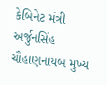કેબિનેટ મંત્રી અર્જુનસિંહ ચૌહાણનાયબ મુખ્ય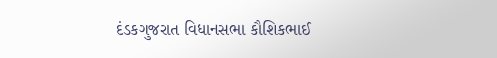દંડકગુજરાત વિધાનસભા કૌશિકભાઈ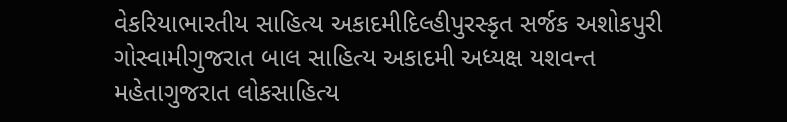વેકરિયાભારતીય સાહિત્ય અકાદમીદિલ્હીપુરસ્કૃત સર્જક અશોકપુરી ગોસ્વામીગુજરાત બાલ સાહિત્ય અકાદમી અધ્યક્ષ યશવન્ત મહેતાગુજરાત લોકસાહિત્ય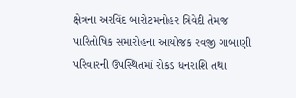ક્ષેત્રના અરવિંદ બારોટમનોહર ત્રિવેદી તેમજ પારિતોષિક સમારોહના આયોજક રવજી ગાબાણી પરિવારની ઉપસ્થિતમાં રોકડ ધનરાશિ તથા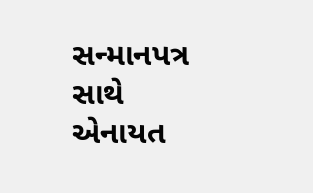સન્માનપત્ર સાથે એનાયત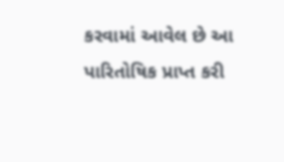કરવામાં આવેલ છે આ પારિતોષિક પ્રાપ્ત કરી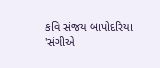કવિ સંજય બાપોદરિયા 'સંગીએ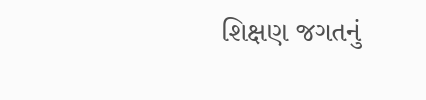શિક્ષણ જગતનું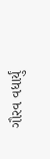ગૌરવ વધાર્યું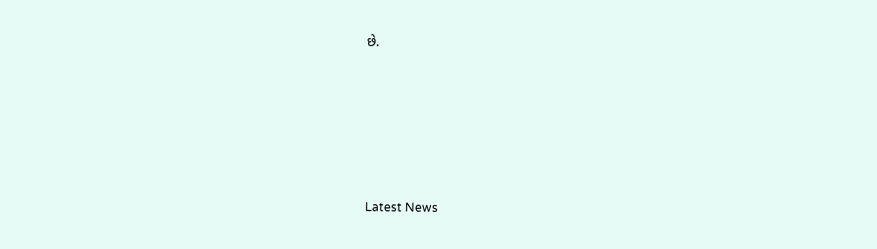છે.






Latest News